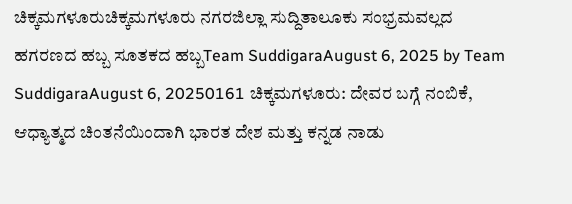ಚಿಕ್ಕಮಗಳೂರುಚಿಕ್ಕಮಗಳೂರು ನಗರಜಿಲ್ಲಾ ಸುದ್ದಿತಾಲೂಕು ಸಂಭ್ರಮವಲ್ಲದ ಹಗರಣದ ಹಬ್ಬ ಸೂತಕದ ಹಬ್ಬTeam SuddigaraAugust 6, 2025 by Team SuddigaraAugust 6, 20250161 ಚಿಕ್ಕಮಗಳೂರು: ದೇವರ ಬಗ್ಗೆ ನಂಬಿಕೆ, ಆಧ್ಯಾತ್ಮದ ಚಿಂತನೆಯಿಂದಾಗಿ ಭಾರತ ದೇಶ ಮತ್ತು ಕನ್ನಡ ನಾಡು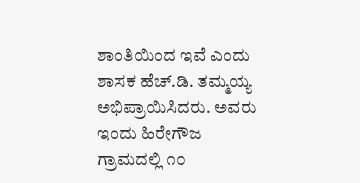ಶಾಂತಿಯಿಂದ ಇವೆ ಎಂದು ಶಾಸಕ ಹೆಚ್.ಡಿ. ತಮ್ಮಯ್ಯ ಅಭಿಪ್ರಾಯಿಸಿದರು. ಅವರು ಇಂದು ಹಿರೇಗೌಜ ಗ್ರಾಮದಲ್ಲಿ ೧೦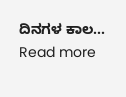ದಿನಗಳ ಕಾಲ... Read more